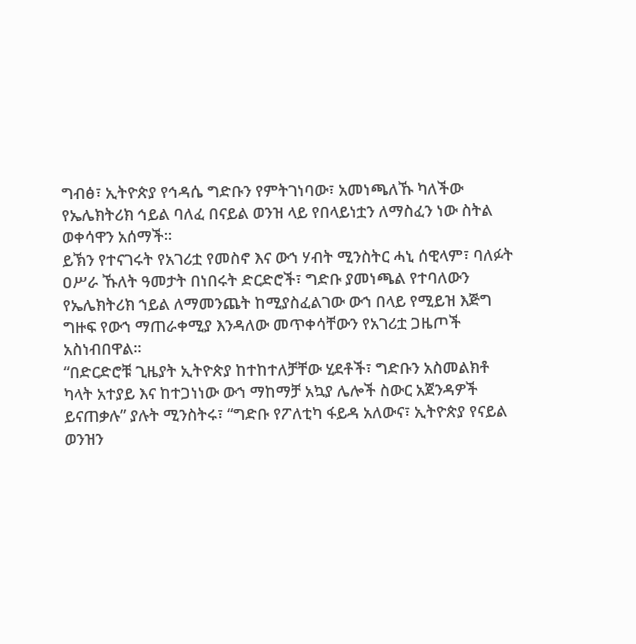ግብፅ፣ ኢትዮጵያ የኅዳሴ ግድቡን የምትገነባው፣ አመነጫለኹ ካለችው የኤሌክትሪክ ኅይል ባለፈ በናይል ወንዝ ላይ የበላይነቷን ለማስፈን ነው ስትል ወቀሳዋን አሰማች።
ይኽን የተናገሩት የአገሪቷ የመስኖ እና ውኀ ሃብት ሚንስትር ሓኒ ሰዊላም፣ ባለፉት ዐሥራ ኹለት ዓመታት በነበሩት ድርድሮች፣ ግድቡ ያመነጫል የተባለውን የኤሌክትሪክ ኀይል ለማመንጨት ከሚያስፈልገው ውኀ በላይ የሚይዝ እጅግ ግዙፍ የውኀ ማጠራቀሚያ እንዳለው መጥቀሳቸውን የአገሪቷ ጋዜጦች አስነብበዋል።
“በድርድሮቹ ጊዜያት ኢትዮጵያ ከተከተለቻቸው ሂደቶች፣ ግድቡን አስመልክቶ ካላት አተያይ እና ከተጋነነው ውኀ ማከማቻ አኳያ ሌሎች ስውር አጀንዳዎች ይናጠቃሉ” ያሉት ሚንስትሩ፣ “ግድቡ የፖለቲካ ፋይዳ አለውና፣ ኢትዮጵያ የናይል ወንዝን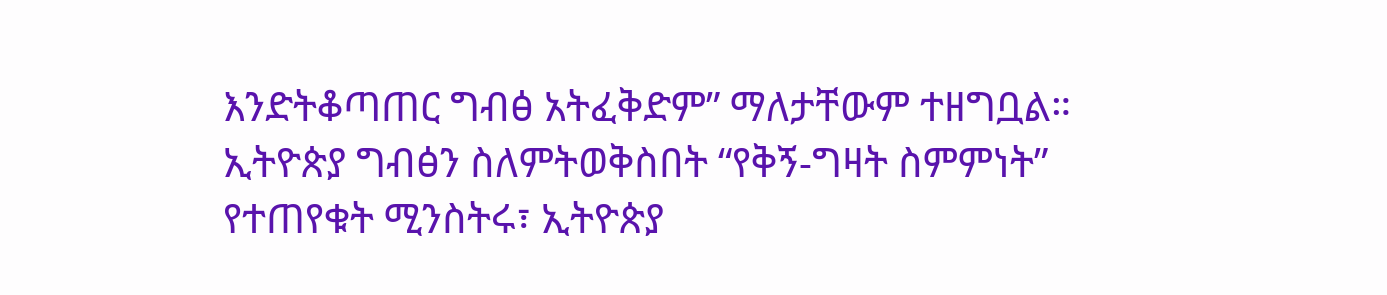እንድትቆጣጠር ግብፅ አትፈቅድም” ማለታቸውም ተዘግቧል።
ኢትዮጵያ ግብፅን ስለምትወቅስበት “የቅኝ-ግዛት ስምምነት” የተጠየቁት ሚንስትሩ፣ ኢትዮጵያ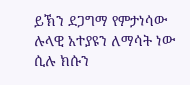ይኽን ደጋግማ የምታነሳው ሉላዊ አተያዩን ለማሳት ነው ሲሉ ክሱን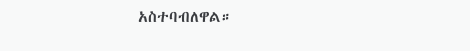አስተባብለዋል።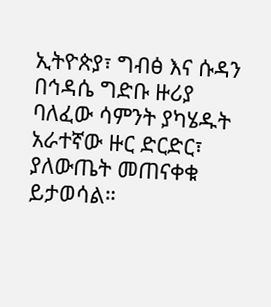ኢትዮጵያ፣ ግብፅ እና ሱዳን በኅዳሴ ግድቡ ዙሪያ ባለፈው ሳምንት ያካሄዱት አራተኛው ዙር ድርድር፣ ያለውጤት መጠናቀቁ ይታወሳል።